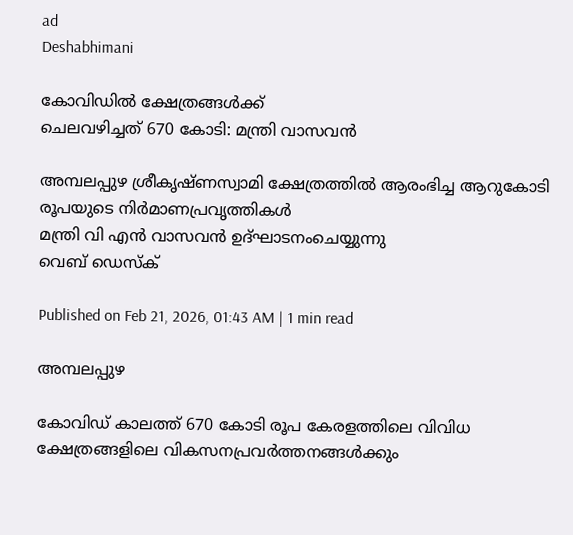ad
Deshabhimani

കോവിഡിൽ ക്ഷേത്രങ്ങൾക്ക്‌
ചെലവഴിച്ചത്‌ 670 കോടി: മന്ത്രി വാസവൻ

അമ്പലപ്പുഴ ശ്രീകൃഷ്‌ണസ്വാമി ക്ഷേത്രത്തിൽ ആരംഭിച്ച ആറുകോടി രൂപയുടെ നിർമാണപ്രവൃത്തികൾ
മന്ത്രി വി എൻ വാസവൻ ഉദ്ഘാടനംചെയ്യുന്നു
വെബ് ഡെസ്ക്

Published on Feb 21, 2026, 01:43 AM | 1 min read

അമ്പലപ്പുഴ

കോവിഡ് കാലത്ത് 670 കോടി രൂപ കേരളത്തിലെ വിവിധ ക്ഷേത്രങ്ങളിലെ വികസനപ്രവർത്തനങ്ങൾക്കും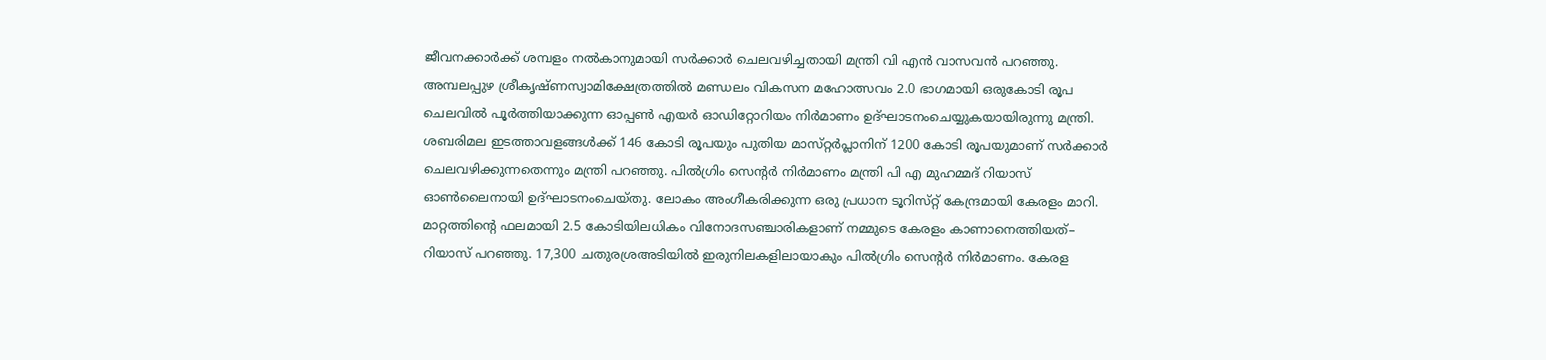ജീവനക്കാർക്ക് ശമ്പളം നൽകാനുമായി സർക്കാർ ചെലവഴിച്ചതായി മന്ത്രി വി എൻ വാസവൻ പറഞ്ഞു. അമ്പലപ്പുഴ ശ്രീകൃഷ്‌ണസ്വാമിക്ഷേത്രത്തിൽ മണ്ഡലം വികസന മഹോത്സവം 2.0 ഭാഗമായി ഒരുകോടി രൂപ ചെലവിൽ പൂർത്തിയാക്കുന്ന ഓപ്പൺ എയർ ഓഡിറ്റോറിയം നിർമാണം ഉദ്ഘാടനംചെയ്യുകയായിരുന്നു മന്ത്രി. ശബരിമല ഇടത്താവളങ്ങൾക്ക്‌ 146 കോടി രൂപയും പുതിയ മാസ്‌റ്റർപ്ലാനിന്‌ 1200 കോടി രൂപയുമാണ് സർക്കാർ ചെലവഴിക്കുന്നതെന്നും മന്ത്രി പറഞ്ഞു. പിൽഗ്രിം സെന്റർ നിർമാണം മന്ത്രി പി എ മുഹമ്മദ് റിയാസ് ഓൺലൈനായി ഉദ്‌ഘാടനംചെയ്‌തു. ലോകം അംഗീകരിക്കുന്ന ഒരു പ്രധാന ടൂറിസ്‌റ്റ്‌ കേന്ദ്രമായി കേരളം മാറി. മാറ്റത്തിന്റെ ഫലമായി 2.5 കോടിയിലധികം വിനോദസഞ്ചാരികളാണ് നമ്മുടെ കേരളം കാണാനെത്തിയത്– റിയാസ് പറഞ്ഞു. 17,300 ചതുരശ്രഅടിയിൽ ഇരുനിലകളിലായാകും പിൽഗ്രിം സെന്റർ നിർമാണം. കേരള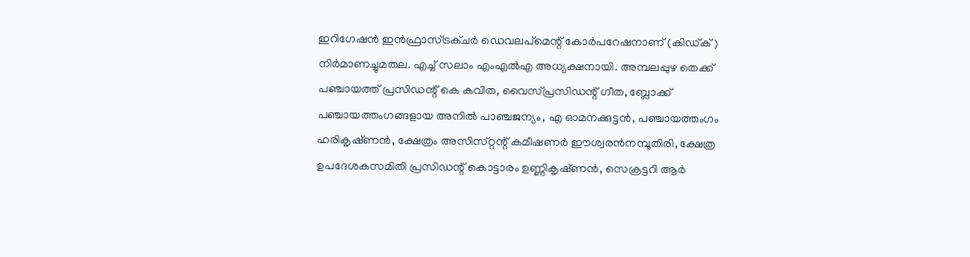ഇറിഗേഷൻ ഇൻഫ്രാസ്ട്രക്ചർ ഡെവലപ്മെന്റ്‌ കോർപറേഷനാണ് (കിഡ്ക്) നിർമാണച്ചുമതല. എച്ച് സലാം എംഎൽഎ അധ്യക്ഷനായി. അമ്പലപ്പുഴ തെക്ക് പഞ്ചായത്ത് പ്രസിഡന്റ് കെ കവിത, വൈസ്‌പ്രസിഡന്റ് ഗീത, ബ്ലോക്ക് പഞ്ചായത്തംഗങ്ങളായ അനിൽ പാഞ്ചജന്യം, എ ഓമനക്കുട്ടൻ, പഞ്ചായത്തംഗം ഹരികൃഷ്‌ണൻ, ക്ഷേത്രം അസിസ്‌റ്റന്റ് കമീഷണർ ഈശ്വരൻനമ്പൂതിരി, ക്ഷേത്ര ഉപദേശകസമിതി പ്രസിഡന്റ്‌ കൊട്ടാരം ഉണ്ണികൃഷ്‌ണൻ, സെക്രട്ടറി ആർ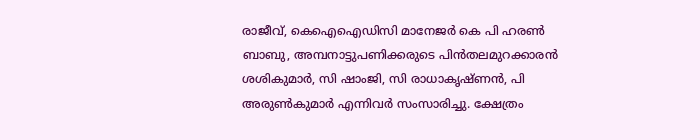രാജീവ്‌, കെഐഐഡിസി മാനേജർ കെ പി ഹരൺ ബാബു, അമ്പനാട്ടുപണിക്കരുടെ പിൻതലമുറക്കാരൻ ശശികുമാർ, സി ഷാംജി, സി രാധാകൃഷ്‌ണൻ, പി അരുൺകുമാർ എന്നിവർ സംസാരിച്ചു. ക്ഷേത്രം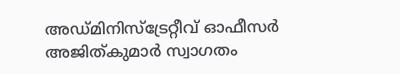അഡ്മിനിസ്ട്രേറ്റീവ് ഓഫീസർ അജിത്കുമാർ സ്വാഗതം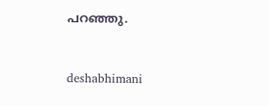പറഞ്ഞു.



deshabhimani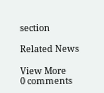section

Related News

View More
0 comments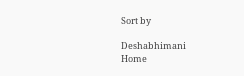Sort by

Deshabhimani
Home